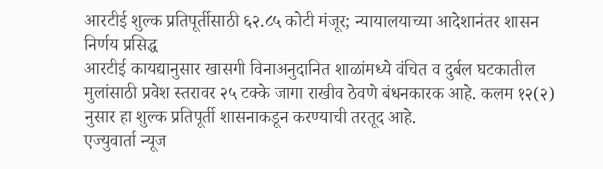आरटीई शुल्क प्रतिपूर्तीसाठी ६२.८५ कोटी मंजूर; न्यायालयाच्या आदेशानंतर शासन निर्णय प्रसिद्ध
आरटीई कायद्यानुसार खासगी विनाअनुदानित शाळांमध्ये वंचित व दुर्बल घटकातील मुलांसाठी प्रवेश स्तरावर २५ टक्के जागा राखीव ठेवणे बंधनकारक आहे. कलम १२(२) नुसार हा शुल्क प्रतिपूर्ती शासनाकडून करण्याची तरतूद आहे.
एज्युवार्ता न्यूज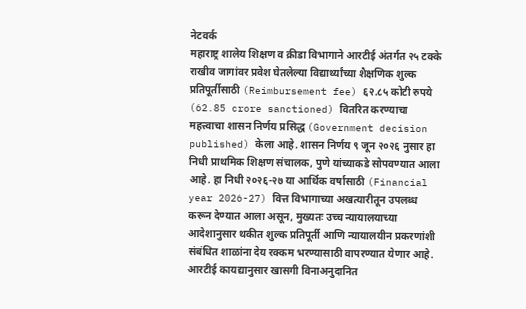नेटवर्क
महाराष्ट्र शालेय शिक्षण व क्रीडा विभागाने आरटीई अंतर्गत २५ टक्के राखीव जागांवर प्रवेश घेतलेल्या विद्यार्थ्यांच्या शैक्षणिक शुल्क प्रतिपूर्तीसाठी (Reimbursement fee) ६२.८५ कोटी रुपये (62.85 crore sanctioned) वितरित करण्याचा महत्त्वाचा शासन निर्णय प्रसिद्ध (Government decision published) केला आहे. शासन निर्णय ९ जून २०२६ नुसार हा निधी प्राथमिक शिक्षण संचालक, पुणे यांच्याकडे सोपवण्यात आला आहे. हा निधी २०२६-२७ या आर्थिक वर्षासाठी (Financial year 2026-27) वित्त विभागाच्या अखत्यारीतून उपलब्ध करून देण्यात आला असून, मुख्यतः उच्च न्यायालयाच्या आदेशानुसार थकीत शुल्क प्रतिपूर्ती आणि न्यायालयीन प्रकरणांशी संबंधित शाळांना देय रक्कम भरण्यासाठी वापरण्यात येणार आहे.
आरटीई कायद्यानुसार खासगी विनाअनुदानित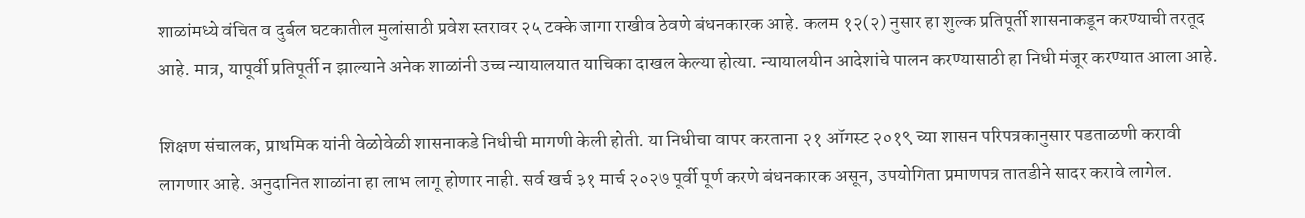शाळांमध्ये वंचित व दुर्बल घटकातील मुलांसाठी प्रवेश स्तरावर २५ टक्के जागा राखीव ठेवणे बंधनकारक आहे. कलम १२(२) नुसार हा शुल्क प्रतिपूर्ती शासनाकडून करण्याची तरतूद आहे. मात्र, यापूर्वी प्रतिपूर्ती न झाल्याने अनेक शाळांनी उच्च न्यायालयात याचिका दाखल केल्या होत्या. न्यायालयीन आदेशांचे पालन करण्यासाठी हा निधी मंजूर करण्यात आला आहे.

शिक्षण संचालक, प्राथमिक यांनी वेळोवेळी शासनाकडे निधीची मागणी केली होती. या निधीचा वापर करताना २१ ऑगस्ट २०१९ च्या शासन परिपत्रकानुसार पडताळणी करावी लागणार आहे. अनुदानित शाळांना हा लाभ लागू होणार नाही. सर्व खर्च ३१ मार्च २०२७ पूर्वी पूर्ण करणे बंधनकारक असून, उपयोगिता प्रमाणपत्र तातडीने सादर करावे लागेल.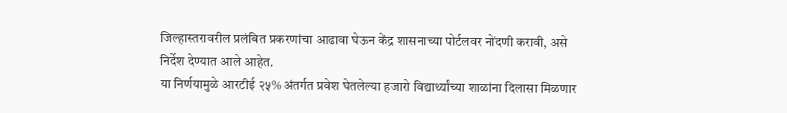जिल्हास्तरावरील प्रलंबित प्रकरणांचा आढावा घेऊन केंद्र शासनाच्या पोर्टलवर नोंदणी करावी, असे निर्देश देण्यात आले आहेत.
या निर्णयामुळे आरटीई २५% अंतर्गत प्रवेश घेतलेल्या हजारो विद्यार्थ्यांच्या शाळांना दिलासा मिळणार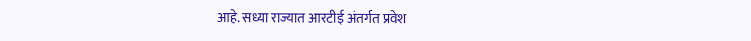आहे. सध्या राज्यात आरटीई अंतर्गत प्रवेश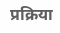प्रक्रिया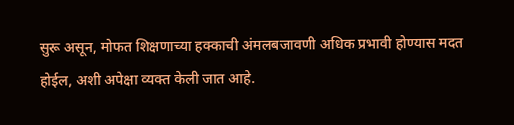सुरू असून, मोफत शिक्षणाच्या हक्काची अंमलबजावणी अधिक प्रभावी होण्यास मदत होईल, अशी अपेक्षा व्यक्त केली जात आहे.